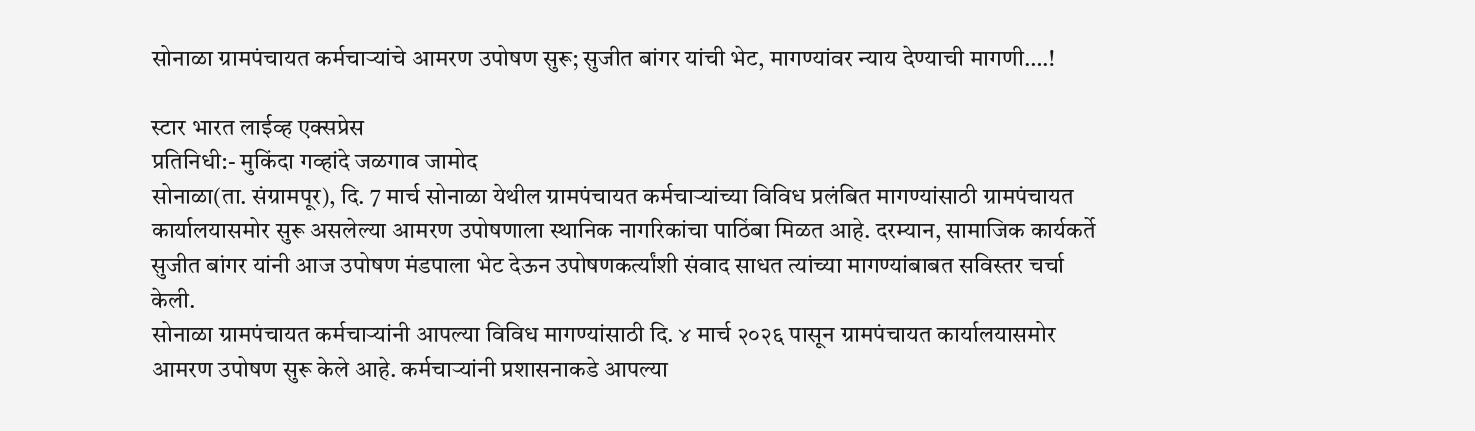सोनाळा ग्रामपंचायत कर्मचाऱ्यांचे आमरण उपोषण सुरू; सुजीत बांगर यांची भेट, मागण्यांवर न्याय देण्याची मागणी….!

स्टार भारत लाईव्ह एक्सप्रेस
प्रतिनिधी:- मुकिंदा गव्हांदे जळगाव जामोद
सोनाळा(ता. संग्रामपूर), दि. 7 मार्च सोनाळा येथील ग्रामपंचायत कर्मचाऱ्यांच्या विविध प्रलंबित मागण्यांसाठी ग्रामपंचायत कार्यालयासमोर सुरू असलेल्या आमरण उपोषणाला स्थानिक नागरिकांचा पाठिंबा मिळत आहे. दरम्यान, सामाजिक कार्यकर्ते सुजीत बांगर यांनी आज उपोषण मंडपाला भेट देऊन उपोषणकर्त्यांशी संवाद साधत त्यांच्या मागण्यांबाबत सविस्तर चर्चा केली.
सोनाळा ग्रामपंचायत कर्मचाऱ्यांनी आपल्या विविध मागण्यांसाठी दि. ४ मार्च २०२६ पासून ग्रामपंचायत कार्यालयासमोर आमरण उपोषण सुरू केले आहे. कर्मचाऱ्यांनी प्रशासनाकडे आपल्या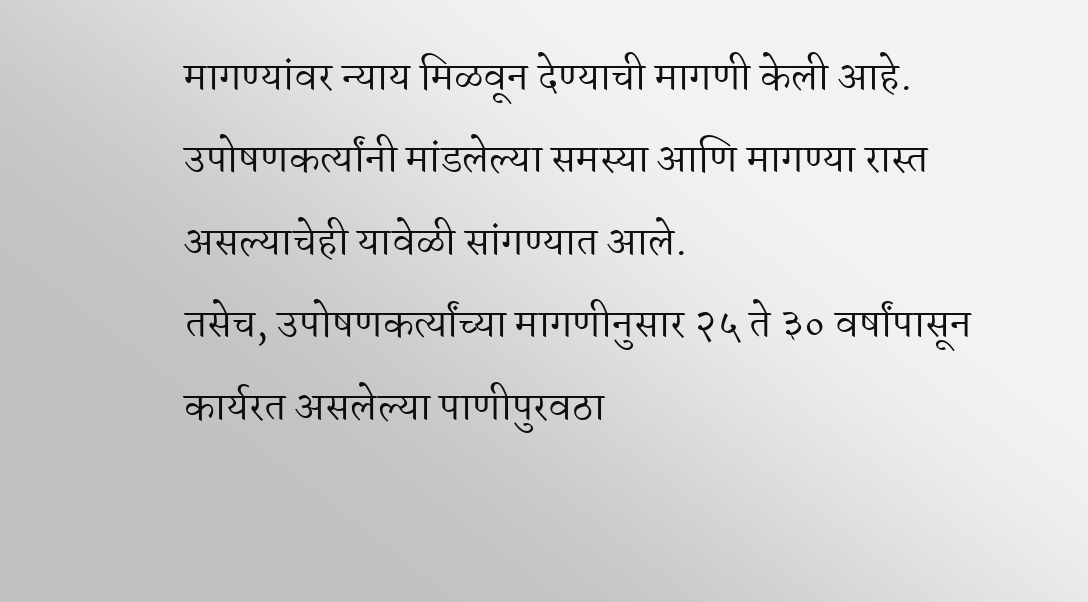मागण्यांवर न्याय मिळवून देण्याची मागणी केली आहे. उपोषणकर्त्यांनी मांडलेल्या समस्या आणि मागण्या रास्त असल्याचेही यावेळी सांगण्यात आले.
तसेच, उपोषणकर्त्यांच्या मागणीनुसार २५ ते ३० वर्षांपासून कार्यरत असलेल्या पाणीपुरवठा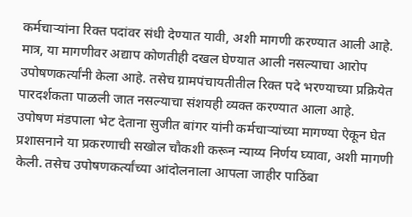कर्मचाऱ्यांना रिक्त पदांवर संधी देण्यात यावी, अशी मागणी करण्यात आली आहे. मात्र, या मागणीवर अद्याप कोणतीही दखल घेण्यात आली नसल्याचा आरोप उपोषणकर्त्यांनी केला आहे. तसेच ग्रामपंचायतीतील रिक्त पदे भरण्याच्या प्रक्रियेत पारदर्शकता पाळली जात नसल्याचा संशयही व्यक्त करण्यात आला आहे.
उपोषण मंडपाला भेट देताना सुजीत बांगर यांनी कर्मचाऱ्यांच्या मागण्या ऐकून घेत प्रशासनाने या प्रकरणाची सखोल चौकशी करून न्याय्य निर्णय घ्यावा, अशी मागणी केली. तसेच उपोषणकर्त्यांच्या आंदोलनाला आपला जाहीर पाठिंबा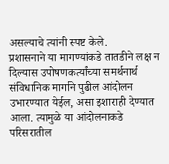असल्याचे त्यांनी स्पष्ट केले.
प्रशासनाने या मागण्यांकडे तातडीने लक्ष न दिल्यास उपोषणकर्त्यांच्या समर्थनार्थ संविधानिक मार्गाने पुढील आंदोलन उभारण्यात येईल, असा इशाराही देण्यात आला. त्यामुळे या आंदोलनाकडे परिसरातील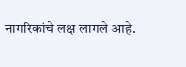नागरिकांचे लक्ष लागले आहे.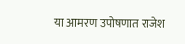या आमरण उपोषणात राजेश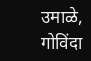उमाळे, गोविंदा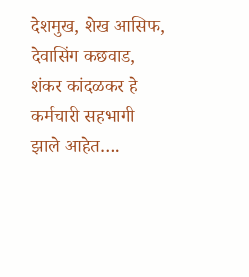देशमुख, शेख आसिफ, देवासिंग कछवाड, शंकर कांदळकर हे कर्मचारी सहभागी झाले आहेत….